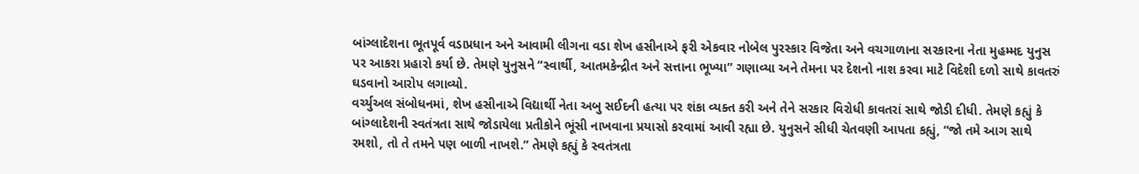બાંગ્લાદેશના ભૂતપૂર્વ વડાપ્રધાન અને આવામી લીગના વડા શેખ હસીનાએ ફરી એકવાર નોબેલ પુરસ્કાર વિજેતા અને વચગાળાના સરકારના નેતા મુહમ્મદ યુનુસ પર આકરા પ્રહારો કર્યા છે. તેમણે યુનુસને “સ્વાર્થી, આતમકેન્દ્રીત અને સત્તાના ભૂખ્યા” ગણાવ્યા અને તેમના પર દેશનો નાશ કરવા માટે વિદેશી દળો સાથે કાવતરું ઘડવાનો આરોપ લગાવ્યો.
વર્ચ્યુઅલ સંબોધનમાં, શેખ હસીનાએ વિદ્યાર્થી નેતા અબુ સઈદની હત્યા પર શંકા વ્યક્ત કરી અને તેને સરકાર વિરોધી કાવતરાં સાથે જોડી દીધી. તેમણે કહ્યું કે બાંગ્લાદેશની સ્વતંત્રતા સાથે જોડાયેલા પ્રતીકોને ભૂંસી નાખવાના પ્રયાસો કરવામાં આવી રહ્યા છે. યુનુસને સીધી ચેતવણી આપતા કહ્યું, “જો તમે આગ સાથે રમશો, તો તે તમને પણ બાળી નાખશે.” તેમણે કહ્યું કે સ્વતંત્રતા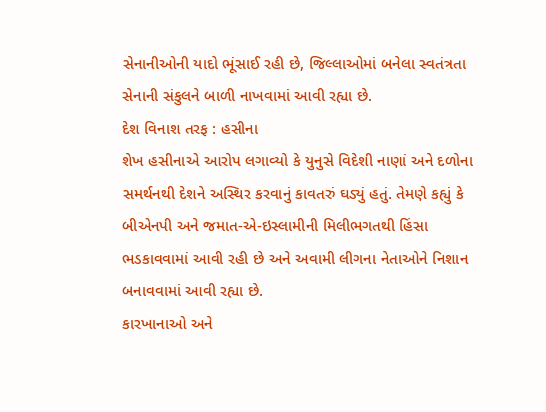સેનાનીઓની યાદો ભૂંસાઈ રહી છે, જિલ્લાઓમાં બનેલા સ્વતંત્રતા સેનાની સંકુલને બાળી નાખવામાં આવી રહ્યા છે.
દેશ વિનાશ તરફ : હસીના
શેખ હસીનાએ આરોપ લગાવ્યો કે યુનુસે વિદેશી નાણાં અને દળોના સમર્થનથી દેશને અસ્થિર કરવાનું કાવતરું ઘડ્યું હતું. તેમણે કહ્યું કે બીએનપી અને જમાત-એ-ઇસ્લામીની મિલીભગતથી હિંસા ભડકાવવામાં આવી રહી છે અને અવામી લીગના નેતાઓને નિશાન બનાવવામાં આવી રહ્યા છે.
કારખાનાઓ અને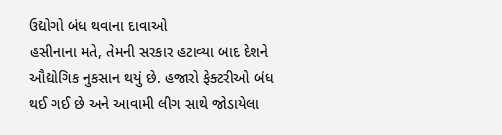ઉદ્યોગો બંધ થવાના દાવાઓ
હસીનાના મતે, તેમની સરકાર હટાવ્યા બાદ દેશને ઔદ્યોગિક નુકસાન થયું છે. હજારો ફેક્ટરીઓ બંધ થઈ ગઈ છે અને આવામી લીગ સાથે જોડાયેલા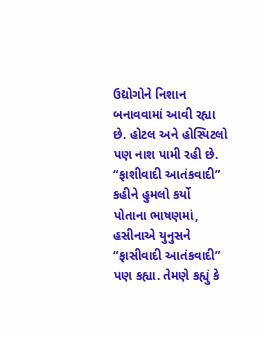ઉદ્યોગોને નિશાન બનાવવામાં આવી રહ્યા છે. હોટલ અને હોસ્પિટલો પણ નાશ પામી રહી છે.
“ફાશીવાદી આતંકવાદી” કહીને હુમલો કર્યો
પોતાના ભાષણમાં, હસીનાએ યુનુસને “ફાસીવાદી આતંકવાદી” પણ કહ્યા. તેમણે કહ્યું કે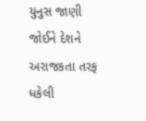યુનુસ જાણી જોઈને દેશને અરાજકતા તરફ ધકેલી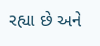રહ્યા છે અને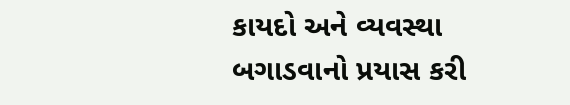કાયદો અને વ્યવસ્થા બગાડવાનો પ્રયાસ કરી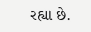રહ્યા છે.